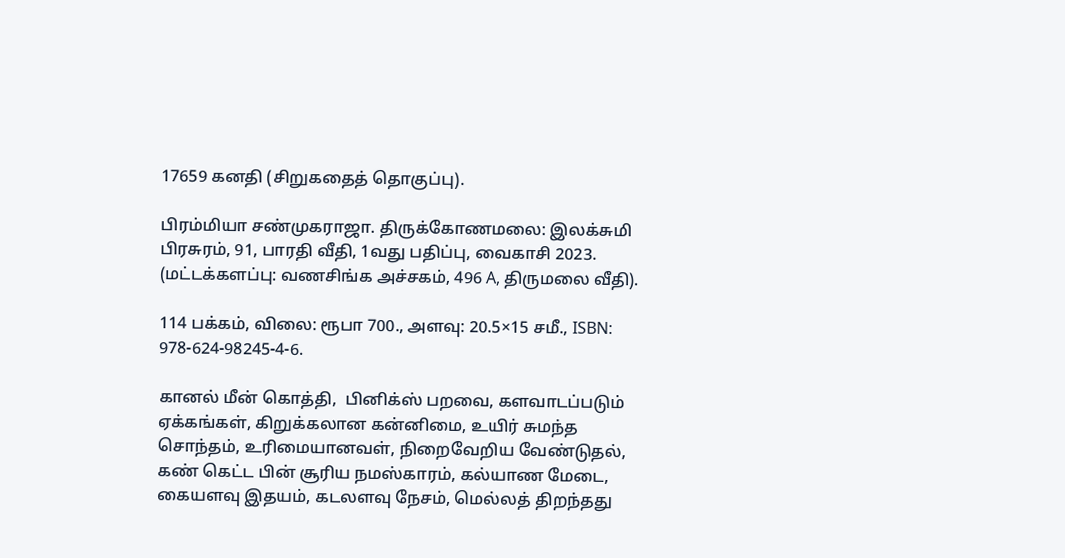17659 கனதி (சிறுகதைத் தொகுப்பு).

பிரம்மியா சண்முகராஜா. திருக்கோணமலை: இலக்சுமி பிரசுரம், 91, பாரதி வீதி, 1வது பதிப்பு, வைகாசி 2023. (மட்டக்களப்பு: வணசிங்க அச்சகம், 496 A, திருமலை வீதி).

114 பக்கம், விலை: ரூபா 700., அளவு: 20.5×15 சமீ., ISBN: 978-624-98245-4-6.

கானல் மீன் கொத்தி,  பினிக்ஸ் பறவை, களவாடப்படும் ஏக்கங்கள், கிறுக்கலான கன்னிமை, உயிர் சுமந்த சொந்தம், உரிமையானவள், நிறைவேறிய வேண்டுதல், கண் கெட்ட பின் சூரிய நமஸ்காரம், கல்யாண மேடை, கையளவு இதயம், கடலளவு நேசம், மெல்லத் திறந்தது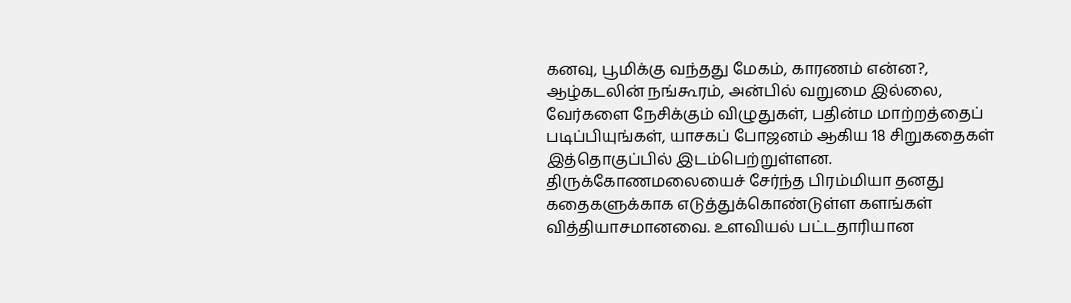கனவு, பூமிக்கு வந்தது மேகம், காரணம் என்ன?, ஆழ்கடலின் நங்கூரம், அன்பில் வறுமை இல்லை, வேர்களை நேசிக்கும் விழுதுகள், பதின்ம மாற்றத்தைப் படிப்பியுங்கள், யாசகப் போஜனம் ஆகிய 18 சிறுகதைகள் இத்தொகுப்பில் இடம்பெற்றுள்ளன. திருக்கோணமலையைச் சேர்ந்த பிரம்மியா தனது கதைகளுக்காக எடுத்துக்கொண்டுள்ள களங்கள் வித்தியாசமானவை. உளவியல் பட்டதாரியான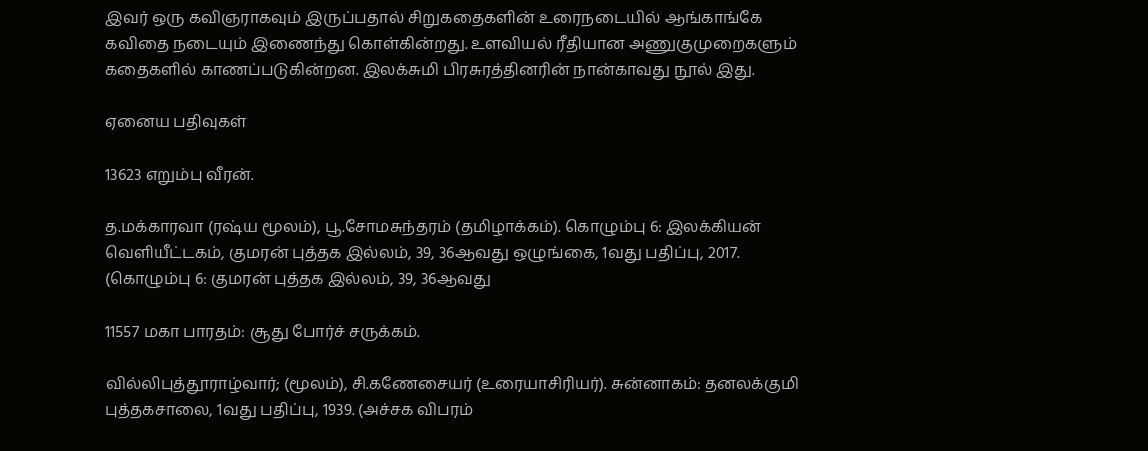இவர் ஒரு கவிஞராகவும் இருப்பதால் சிறுகதைகளின் உரைநடையில் ஆங்காங்கே கவிதை நடையும் இணைந்து கொள்கின்றது. உளவியல் ரீதியான அணுகுமுறைகளும் கதைகளில் காணப்படுகின்றன. இலக்சுமி பிரசுரத்தினரின் நான்காவது நூல் இது.

ஏனைய பதிவுகள்

13623 எறும்பு வீரன்.

த.மக்காரவா (ரஷ்ய மூலம்), பூ.சோமசுந்தரம் (தமிழாக்கம்). கொழும்பு 6: இலக்கியன் வெளியீட்டகம், குமரன் புத்தக இல்லம், 39, 36ஆவது ஒழுங்கை, 1வது பதிப்பு, 2017. (கொழும்பு 6: குமரன் புத்தக இல்லம், 39, 36ஆவது

11557 மகா பாரதம்: சூது போர்ச் சருக்கம்.

வில்லிபுத்தூராழ்வார்; (மூலம்), சி.கணேசையர் (உரையாசிரியர்). சுன்னாகம்: தனலக்குமி புத்தகசாலை, 1வது பதிப்பு, 1939. (அச்சக விபரம்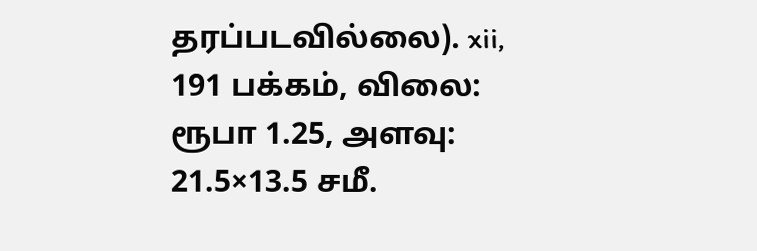தரப்படவில்லை). xii, 191 பக்கம், விலை: ரூபா 1.25, அளவு: 21.5×13.5 சமீ.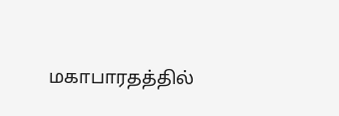மகாபாரதத்தில்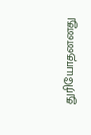துரியோதனனது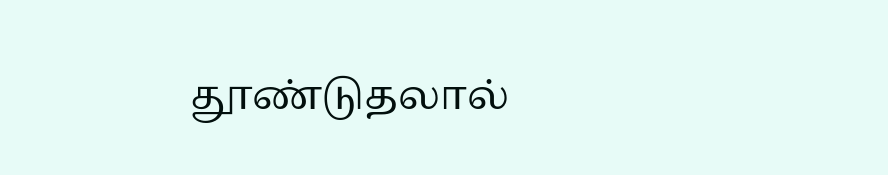தூண்டுதலால்